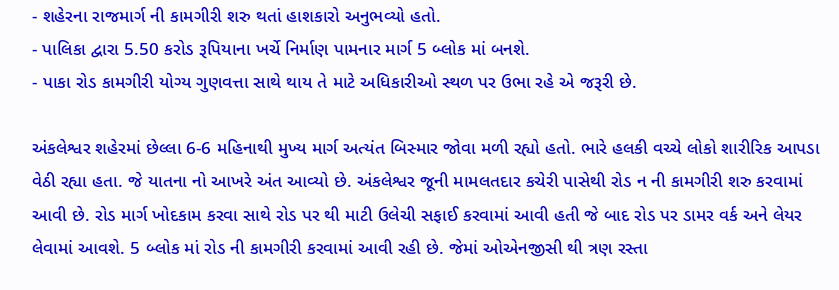- શહેરના રાજમાર્ગ ની કામગીરી શરુ થતાં હાશકારો અનુભવ્યો હતો.
- પાલિકા દ્વારા 5.50 કરોડ રૂપિયાના ખર્ચે નિર્માણ પામનાર માર્ગ 5 બ્લોક માં બનશે.
- પાકા રોડ કામગીરી યોગ્ય ગુણવત્તા સાથે થાય તે માટે અધિકારીઓ સ્થળ પર ઉભા રહે એ જરૂરી છે.

અંકલેશ્વર શહેરમાં છેલ્લા 6-6 મહિનાથી મુખ્ય માર્ગ અત્યંત બિસ્માર જોવા મળી રહ્યો હતો. ભારે હલકી વચ્ચે લોકો શારીરિક આપડા વેઠી રહ્યા હતા. જે યાતના નો આખરે અંત આવ્યો છે. અંકલેશ્વર જૂની મામલતદાર કચેરી પાસેથી રોડ ન ની કામગીરી શરુ કરવામાં આવી છે. રોડ માર્ગ ખોદકામ કરવા સાથે રોડ પર થી માટી ઉલેચી સફાઈ કરવામાં આવી હતી જે બાદ રોડ પર ડામર વર્ક અને લેયર લેવામાં આવશે. 5 બ્લોક માં રોડ ની કામગીરી કરવામાં આવી રહી છે. જેમાં ઓએનજીસી થી ત્રણ રસ્તા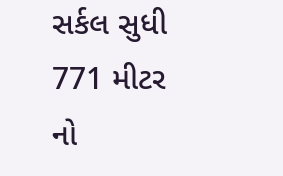સર્કલ સુધી 771 મીટર નો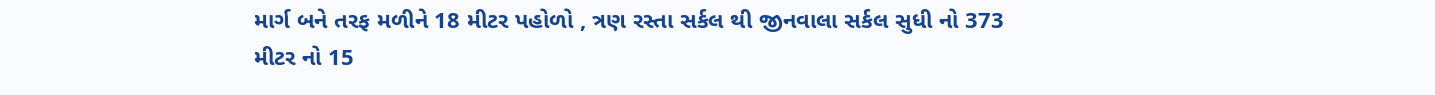માર્ગ બને તરફ મળીને 18 મીટર પહોળો , ત્રણ રસ્તા સર્કલ થી જીનવાલા સર્કલ સુધી નો 373 મીટર નો 15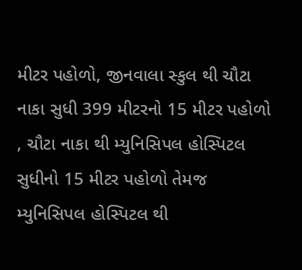મીટર પહોળો, જીનવાલા સ્કુલ થી ચૌટા નાકા સુધી 399 મીટરનો 15 મીટર પહોળો , ચૌટા નાકા થી મ્યુનિસિપલ હોસ્પિટલ સુધીનો 15 મીટર પહોળો તેમજ મ્યુનિસિપલ હોસ્પિટલ થી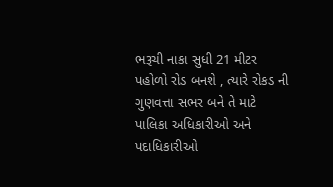ભરૂચી નાકા સુધી 21 મીટર પહોળો રોડ બનશે , ત્યારે રોકડ ની ગુણવત્તા સભર બને તે માટે પાલિકા અધિકારીઓ અને પદાધિકારીઓ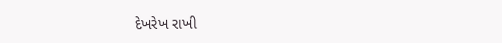દેખરેખ રાખી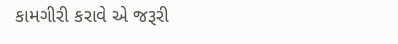કામગીરી કરાવે એ જરૂરી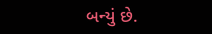બન્યું છે.